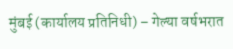मुंबई (कार्यालय प्रतिनिधी) – गेल्या वर्षभरात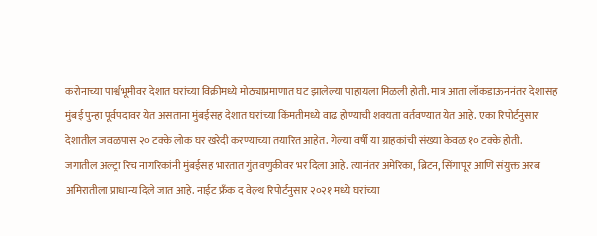करोनाच्या पार्श्वभूमीवर देशात घरांच्या विक्रीमध्ये मोठ्याप्रमाणात घट झालेल्या पाहायला मिळली होती. मात्र आता लॉकडाऊननंतर देशासह मुंबई पुन्हा पूर्वपदावर येत असताना मुंबईसह देशात घरांच्या किंमतीमध्ये वाढ होण्याची शक्यता वर्तवण्यात येत आहे. एका रिपोर्टनुसार देशातील जवळपास २० टक्के लोक घर खरेदी करण्याच्या तयारित आहेत. गेल्या वर्षी या ग्राहकांची संख्या केवळ १० टक्के होती.
जगातील अल्ट्रा रिच नागरिकांनी मुंबईसह भारतात गुंतवणुकीवर भर दिला आहे. त्यानंतर अमेरिका, ब्रिटन, सिंगापूर आणि संयुक्त अरब अमिरातीला प्राधान्य दिले जात आहे. नाईट फ्रँक द वेल्थ रिपोर्टनुसार २०२१ मध्ये घरांच्या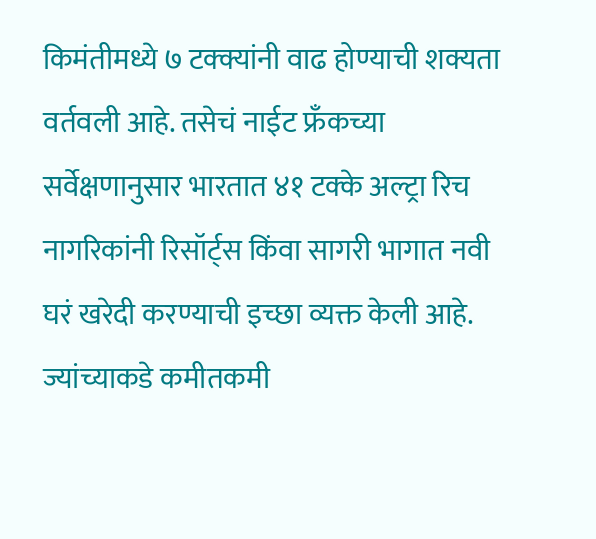किमंतीमध्ये ७ टक्क्यांनी वाढ होण्याची शक्यता वर्तवली आहे. तसेचं नाईट फ्रँकच्या सर्वेक्षणानुसार भारतात ४१ टक्के अल्ट्रा रिच नागरिकांनी रिसॉर्ट्स किंवा सागरी भागात नवी घरं खरेदी करण्याची इच्छा व्यक्त केली आहे.
ज्यांच्याकडे कमीतकमी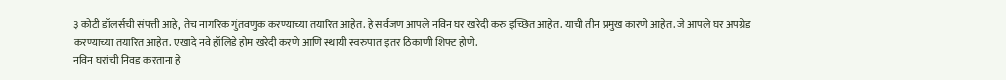३ कोटी डॉलर्सची संपत्ती आहे, तेच नागरिक गुंतवणुक करण्याच्या तयारित आहेत. हे सर्वजण आपले नविन घर खरेदी करु इच्छित आहेत. याची तीन प्रमुख कारणे आहेत. जे आपले घर अपग्रेड करण्याच्या तयारित आहेत. एखादे नवे हॉलिडे होम खरेदी करणे आणि स्थायी स्वरुपात इतर ठिकाणी शिफ्ट होणे.
नविन घरांची निवड करताना हे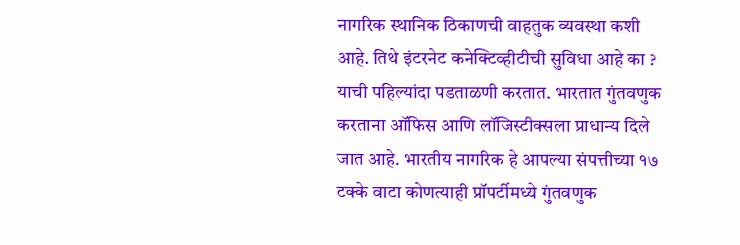नागरिक स्थानिक ठिकाणची वाहतुक व्यवस्था कशी आहे. तिथे इंटरनेट कनेक्टिव्हीटीची सुविधा आहे का ? याची पहिल्यांदा पडताळणी करतात. भारतात गुंतवणुक करताना ऑफिस आणि लॉजिस्टीक्सला प्राधान्य दिले जात आहे. भारतीय नागरिक हे आपल्या संपत्तीच्या १७ टक्के वाटा कोणत्याही प्रॉपर्टीमध्ये गुंतवणुक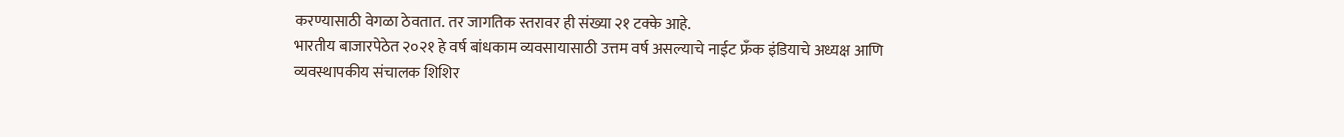करण्यासाठी वेगळा ठेवतात. तर जागतिक स्तरावर ही संख्या २१ टक्के आहे.
भारतीय बाजारपेठेत २०२१ हे वर्ष बांधकाम व्यवसायासाठी उत्तम वर्ष असल्याचे नाईट फ्रँक इंडियाचे अध्यक्ष आणि व्यवस्थापकीय संचालक शिशिर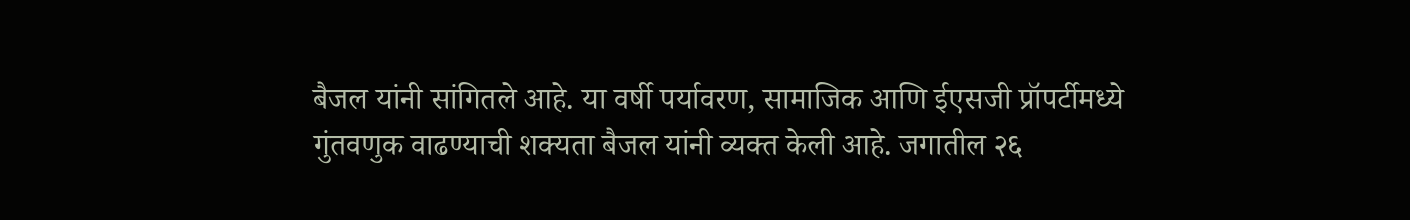बैजल यांनी सांगितले आहे. या वर्षी पर्यावरण, सामाजिक आणि ईएसजी प्रॉपर्टीमध्ये गुंतवणुक वाढण्याची शक्यता बैजल यांनी व्यक्त केली आहे. जगातील २६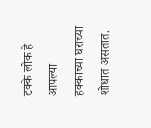टक्के लोक हे आपल्या हक्काच्या घराच्या शोधात असतात.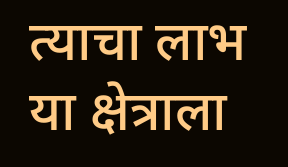त्याचा लाभ या क्षेत्राला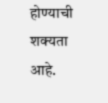होण्याची शक्यता आहे.